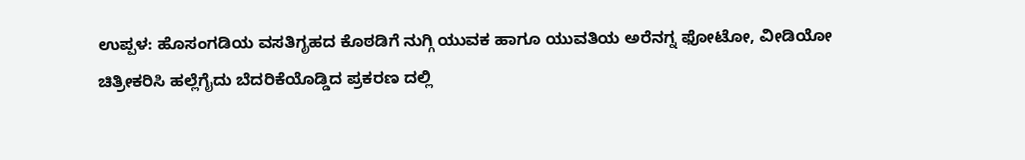ಉಪ್ಪಳ: ಹೊಸಂಗಡಿಯ ವಸತಿಗೃಹದ ಕೊಠಡಿಗೆ ನುಗ್ಗಿ ಯುವಕ ಹಾಗೂ ಯುವತಿಯ ಅರೆನಗ್ನ ಫೋಟೋ, ವೀಡಿಯೋ ಚಿತ್ರೀಕರಿಸಿ ಹಲ್ಲೆಗೈದು ಬೆದರಿಕೆಯೊಡ್ಡಿದ ಪ್ರಕರಣ ದಲ್ಲಿ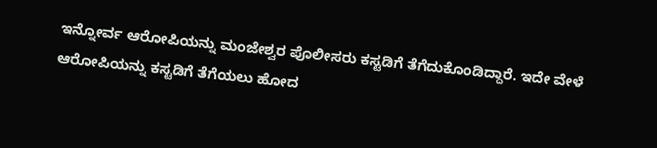ಇನ್ನೋರ್ವ ಆರೋಪಿಯನ್ನು ಮಂಜೇಶ್ವರ ಪೊಲೀಸರು ಕಸ್ಟಡಿಗೆ ತೆಗೆದುಕೊಂಡಿದ್ದಾರೆ. ಇದೇ ವೇಳೆ ಆರೋಪಿಯನ್ನು ಕಸ್ಟಡಿಗೆ ತೆಗೆಯಲು ಹೋದ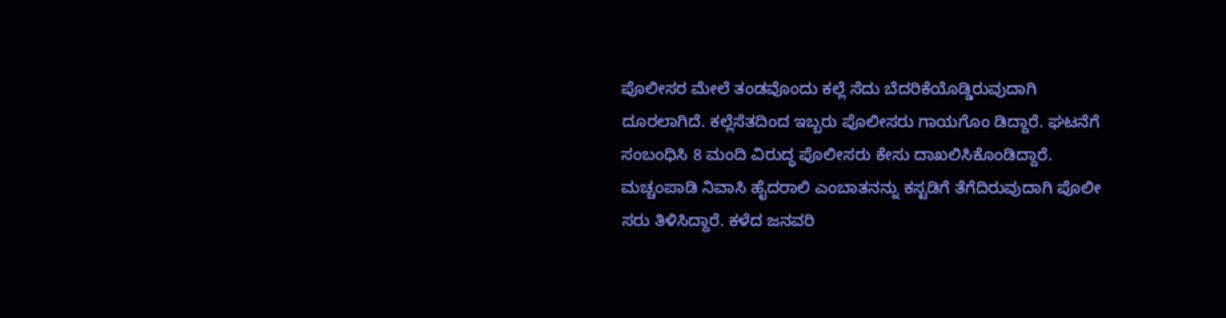ಪೊಲೀಸರ ಮೇಲೆ ತಂಡವೊಂದು ಕಲ್ಲೆ ಸೆದು ಬೆದರಿಕೆಯೊಡ್ಡಿರುವುದಾಗಿ ದೂರಲಾಗಿದೆ. ಕಲ್ಲೆಸೆತದಿಂದ ಇಬ್ಬರು ಪೊಲೀಸರು ಗಾಯಗೊಂ ಡಿದ್ದಾರೆ. ಘಟನೆಗೆ ಸಂಬಂಧಿಸಿ 8 ಮಂದಿ ವಿರುದ್ಧ ಪೊಲೀಸರು ಕೇಸು ದಾಖಲಿಸಿಕೊಂಡಿದ್ದಾರೆ.
ಮಚ್ಚಂಪಾಡಿ ನಿವಾಸಿ ಹೈದರಾಲಿ ಎಂಬಾತನನ್ನು ಕಸ್ಟಡಿಗೆ ತೆಗೆದಿರುವುದಾಗಿ ಪೊಲೀ ಸರು ತಿಳಿಸಿದ್ದಾರೆ. ಕಳೆದ ಜನವರಿ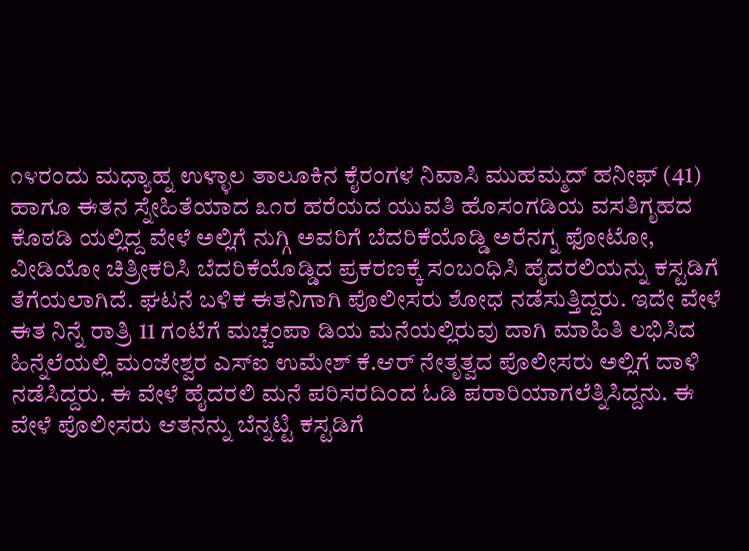೧೪ರಂದು ಮಧ್ಯಾಹ್ನ ಉಳ್ಳಾಲ ತಾಲೂಕಿನ ಕೈರಂಗಳ ನಿವಾಸಿ ಮುಹಮ್ಮದ್ ಹನೀಫ್ (41) ಹಾಗೂ ಈತನ ಸ್ನೇಹಿತೆಯಾದ ೩೧ರ ಹರೆಯದ ಯುವತಿ ಹೊಸಂಗಡಿಯ ವಸತಿಗೃಹದ ಕೊಠಡಿ ಯಲ್ಲಿದ್ದ ವೇಳೆ ಅಲ್ಲಿಗೆ ನುಗ್ಗಿ ಅವರಿಗೆ ಬೆದರಿಕೆಯೊಡ್ಡಿ ಅರೆನಗ್ನ ಫೋಟೋ, ವೀಡಿಯೋ ಚಿತ್ರೀಕರಿಸಿ ಬೆದರಿಕೆಯೊಡ್ಡಿದ ಪ್ರಕರಣಕ್ಕೆ ಸಂಬಂಧಿಸಿ ಹೈದರಲಿಯನ್ನು ಕಸ್ಟಡಿಗೆ ತೆಗೆಯಲಾಗಿದೆ. ಘಟನೆ ಬಳಿಕ ಈತನಿಗಾಗಿ ಪೊಲೀಸರು ಶೋಧ ನಡೆಸುತ್ತಿದ್ದರು. ಇದೇ ವೇಳೆ ಈತ ನಿನ್ನೆ ರಾತ್ರಿ 11 ಗಂಟೆಗೆ ಮಚ್ಚಂಪಾ ಡಿಯ ಮನೆಯಲ್ಲಿರುವು ದಾಗಿ ಮಾಹಿತಿ ಲಭಿಸಿದ ಹಿನ್ನೆಲೆಯಲ್ಲಿ ಮಂಜೇಶ್ವರ ಎಸ್ಐ ಉಮೇಶ್ ಕೆ.ಆರ್ ನೇತೃತ್ವದ ಪೊಲೀಸರು ಅಲ್ಲಿಗೆ ದಾಳಿ ನಡೆಸಿದ್ದರು. ಈ ವೇಳೆ ಹೈದರಲಿ ಮನೆ ಪರಿಸರದಿಂದ ಓಡಿ ಪರಾರಿಯಾಗಲೆತ್ನಿಸಿದ್ದನು. ಈ ವೇಳೆ ಪೊಲೀಸರು ಆತನನ್ನು ಬೆನ್ನಟ್ಟಿ ಕಸ್ಟಡಿಗೆ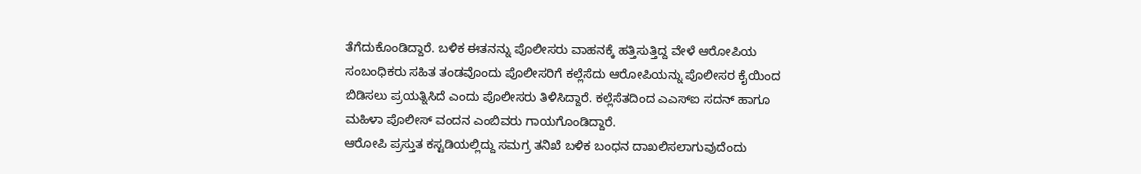ತೆಗೆದುಕೊಂಡಿದ್ದಾರೆ. ಬಳಿಕ ಈತನನ್ನು ಪೊಲೀಸರು ವಾಹನಕ್ಕೆ ಹತ್ತಿಸುತ್ತಿದ್ದ ವೇಳೆ ಆರೋಪಿಯ ಸಂಬಂಧಿಕರು ಸಹಿತ ತಂಡವೊಂದು ಪೊಲೀಸರಿಗೆ ಕಲ್ಲೆಸೆದು ಆರೋಪಿಯನ್ನು ಪೊಲೀಸರ ಕೈಯಿಂದ ಬಿಡಿಸಲು ಪ್ರಯತ್ನಿಸಿದೆ ಎಂದು ಪೊಲೀಸರು ತಿಳಿಸಿದ್ದಾರೆ. ಕಲ್ಲೆಸೆತದಿಂದ ಎಎಸ್ಐ ಸದನ್ ಹಾಗೂ ಮಹಿಳಾ ಪೊಲೀಸ್ ವಂದನ ಎಂಬಿವರು ಗಾಯಗೊಂಡಿದ್ದಾರೆ.
ಆರೋಪಿ ಪ್ರಸ್ತುತ ಕಸ್ಟಡಿಯಲ್ಲಿದ್ದು ಸಮಗ್ರ ತನಿಖೆ ಬಳಿಕ ಬಂಧನ ದಾಖಲಿಸಲಾಗುವುದೆಂದು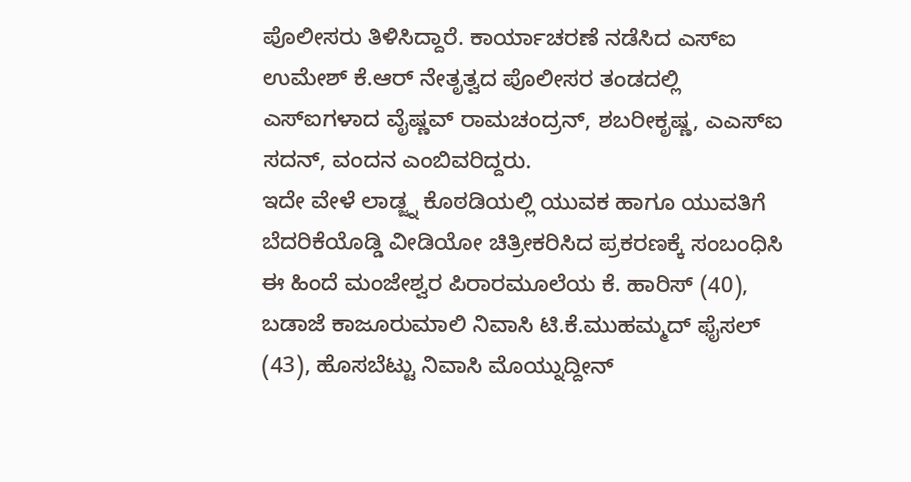ಪೊಲೀಸರು ತಿಳಿಸಿದ್ದಾರೆ. ಕಾರ್ಯಾಚರಣೆ ನಡೆಸಿದ ಎಸ್ಐ ಉಮೇಶ್ ಕೆ.ಆರ್ ನೇತೃತ್ವದ ಪೊಲೀಸರ ತಂಡದಲ್ಲಿ ಎಸ್ಐಗಳಾದ ವೈಷ್ಣವ್ ರಾಮಚಂದ್ರನ್, ಶಬರೀಕೃಷ್ಣ, ಎಎಸ್ಐ ಸದನ್, ವಂದನ ಎಂಬಿವರಿದ್ದರು.
ಇದೇ ವೇಳೆ ಲಾಡ್ಜ್ನ ಕೊಠಡಿಯಲ್ಲಿ ಯುವಕ ಹಾಗೂ ಯುವತಿಗೆ ಬೆದರಿಕೆಯೊಡ್ಡಿ ವೀಡಿಯೋ ಚಿತ್ರೀಕರಿಸಿದ ಪ್ರಕರಣಕ್ಕೆ ಸಂಬಂಧಿಸಿ ಈ ಹಿಂದೆ ಮಂಜೇಶ್ವರ ಪಿರಾರಮೂಲೆಯ ಕೆ. ಹಾರಿಸ್ (40), ಬಡಾಜೆ ಕಾಜೂರುಮಾಲಿ ನಿವಾಸಿ ಟಿ.ಕೆ.ಮುಹಮ್ಮದ್ ಫೈಸಲ್ (43), ಹೊಸಬೆಟ್ಟು ನಿವಾಸಿ ಮೊಯ್ನುದ್ದೀನ್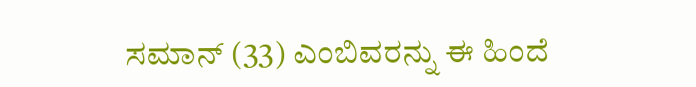ಸಮಾನ್ (33) ಎಂಬಿವರನ್ನು ಈ ಹಿಂದೆ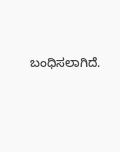ಬಂಧಿಸಲಾಗಿದೆ.